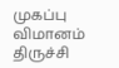முகப்பு
விமானம்
திருச்சி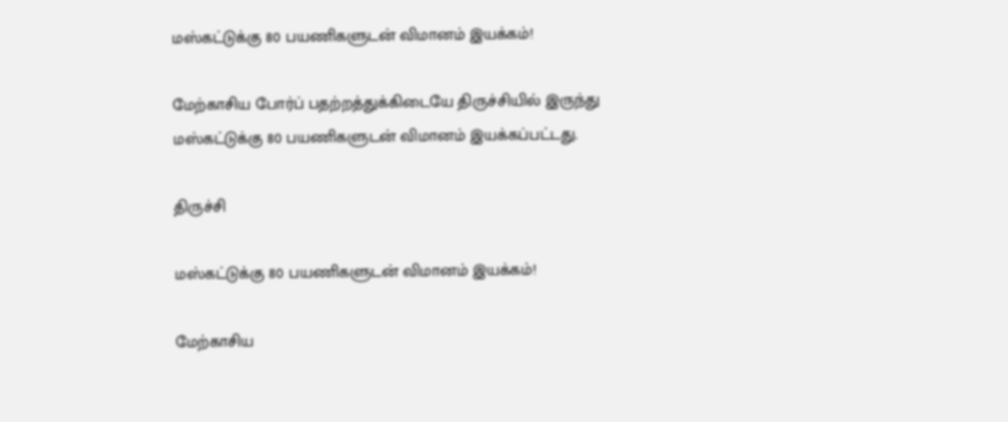மஸ்கட்டுக்கு 80 பயணிகளுடன் விமானம் இயக்கம்!

மேற்காசிய போர்ப் பதற்றத்துக்கிடையே திருச்சியில் இருந்து மஸ்கட்டுக்கு 80 பயணிகளுடன் விமானம் இயக்கப்பட்டது.

திருச்சி

மஸ்கட்டுக்கு 80 பயணிகளுடன் விமானம் இயக்கம்!

மேற்காசிய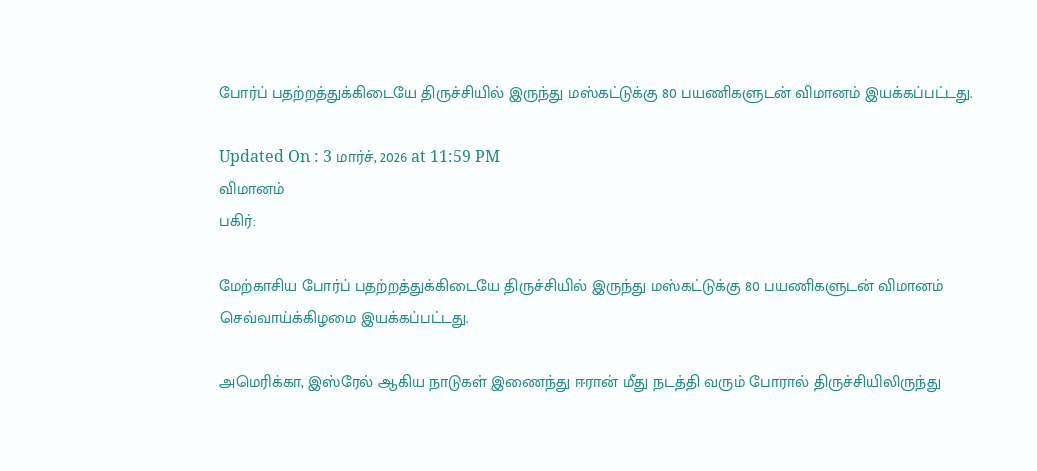போர்ப் பதற்றத்துக்கிடையே திருச்சியில் இருந்து மஸ்கட்டுக்கு 80 பயணிகளுடன் விமானம் இயக்கப்பட்டது.

Updated On : 3 மார்ச், 2026 at 11:59 PM
விமானம்
பகிர்:

மேற்காசிய போர்ப் பதற்றத்துக்கிடையே திருச்சியில் இருந்து மஸ்கட்டுக்கு 80 பயணிகளுடன் விமானம் செவ்வாய்க்கிழமை இயக்கப்பட்டது.

அமெரிக்கா, இஸ்ரேல் ஆகிய நாடுகள் இணைந்து ஈரான் மீது நடத்தி வரும் போரால் திருச்சியிலிருந்து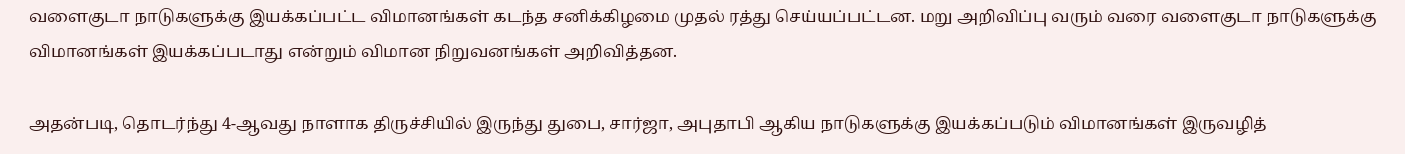வளைகுடா நாடுகளுக்கு இயக்கப்பட்ட விமானங்கள் கடந்த சனிக்கிழமை முதல் ரத்து செய்யப்பட்டன. மறு அறிவிப்பு வரும் வரை வளைகுடா நாடுகளுக்கு விமானங்கள் இயக்கப்படாது என்றும் விமான நிறுவனங்கள் அறிவித்தன.

அதன்படி, தொடர்ந்து 4-ஆவது நாளாக திருச்சியில் இருந்து துபை, சார்ஜா, அபுதாபி ஆகிய நாடுகளுக்கு இயக்கப்படும் விமானங்கள் இருவழித்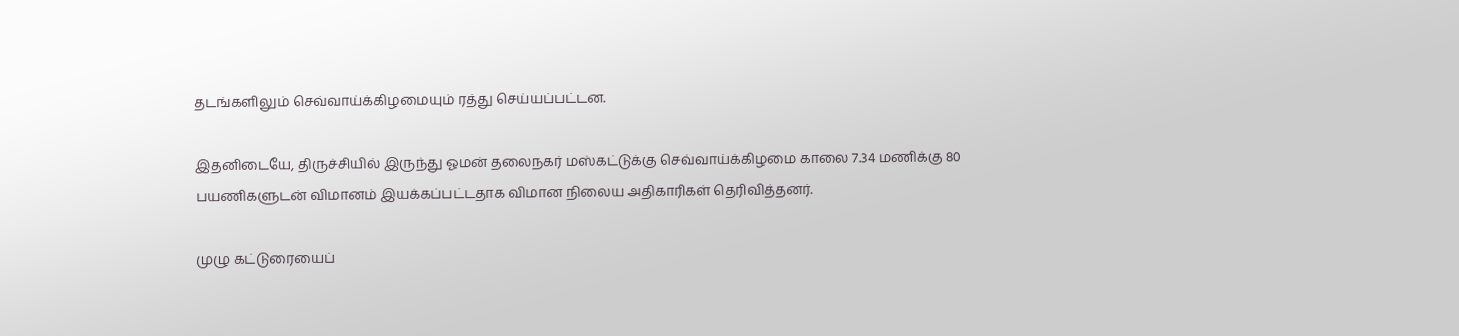தடங்களிலும் செவ்வாய்க்கிழமையும் ரத்து செய்யப்பட்டன.

இதனிடையே, திருச்சியில் இருந்து ஓமன் தலைநகர் மஸ்கட்டுக்கு செவ்வாய்க்கிழமை காலை 7.34 மணிக்கு 80 பயணிகளுடன் விமானம் இயக்கப்பட்டதாக விமான நிலைய அதிகாரிகள் தெரிவித்தனர்.

முழு கட்டுரையைப்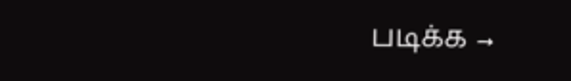படிக்க →